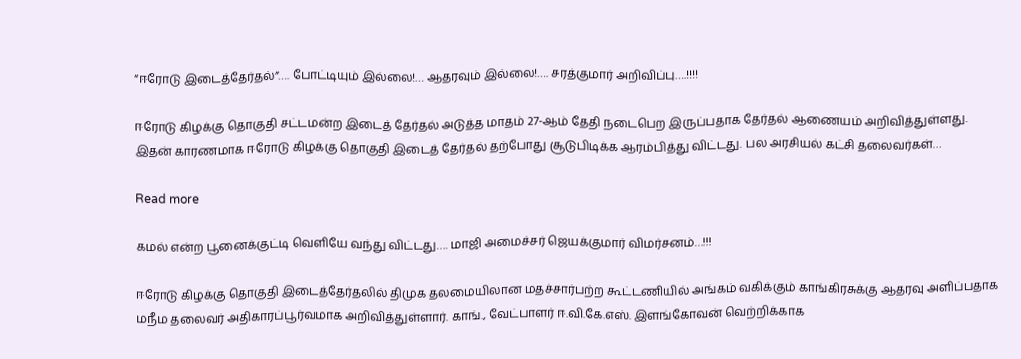“ஈரோடு இடைத்தேர்தல்”…. போட்டியும் இல்லை!… ஆதரவும் இல்லை!…. சரத்குமார் அறிவிப்பு….!!!!

ஈரோடு கிழக்கு தொகுதி சட்டமன்ற இடைத் தேர்தல் அடுத்த மாதம் 27-ஆம் தேதி நடைபெற இருப்பதாக தேர்தல் ஆணையம் அறிவித்துள்ளது. இதன் காரணமாக ஈரோடு கிழக்கு தொகுதி இடைத் தேர்தல் தற்போது சூடுபிடிக்க ஆரம்பித்து விட்டது. பல அரசியல் கட்சி தலைவர்கள்…

Read more

கமல் என்ற பூனைக்குட்டி வெளியே வந்து விட்டது…. மாஜி அமைச்சர் ஜெயக்குமார் விமர்சனம்…!!!

ஈரோடு கிழக்கு தொகுதி இடைத்தேர்தலில் திமுக தலமையிலான மதச்சார்பற்ற கூட்டணியில் அங்கம் வகிக்கும் காங்கிரசுக்கு ஆதரவு அளிப்பதாக மநீம தலைவர் அதிகாரப்பூர்வமாக அறிவித்துள்ளார். காங்., வேட்பாளர் ஈ.வி.கே.எஸ். இளங்கோவன் வெற்றிக்காக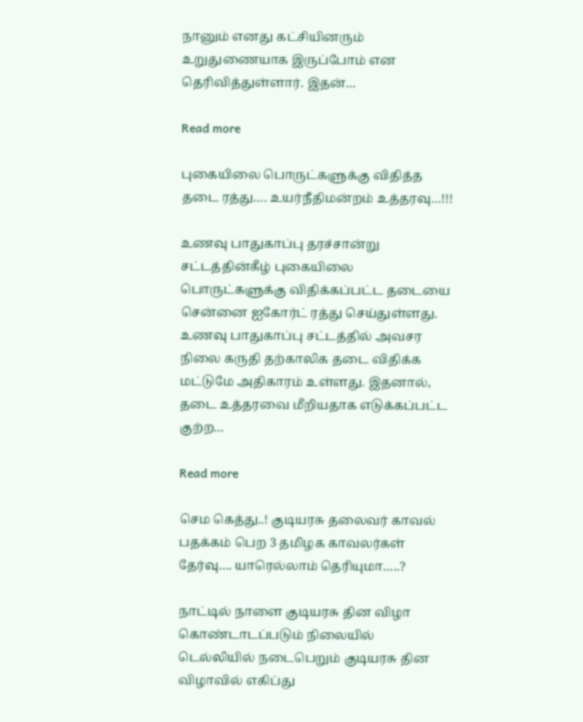நானும் எனது கட்சியினரும் உறுதுணையாக இருப்போம் என தெரிவித்துள்ளார். இதன்…

Read more

புகையிலை பொருட்களுக்கு விதித்த தடை ரத்து…. உயர்நீதிமன்றம் உத்தரவு…!!!

உணவு பாதுகாப்பு தரச்சான்று சட்டத்தின்கீழ் புகையிலை பொருட்களுக்கு விதிக்கப்பட்ட தடையை சென்னை ஐகோர்ட் ரத்து செய்துள்ளது. உணவு பாதுகாப்பு சட்டத்தில் அவசர நிலை கருதி தற்காலிக தடை விதிக்க மட்டுமே அதிகாரம் உள்ளது. இதனால், தடை உத்தரவை மீறியதாக எடுக்கப்பட்ட குற்ற…

Read more

செம கெத்து..! குடியரசு தலைவர் காவல் பதக்கம் பெற 3 தமிழக காவலர்கள் தேர்வு…. யாரெல்லாம் தெரியுமா…..?

நாட்டில் நாளை குடியரசு தின விழா கொண்டாடப்படும் நிலையில் டெல்லியில் நடைபெறும் குடியரசு தின விழாவில் எகிப்து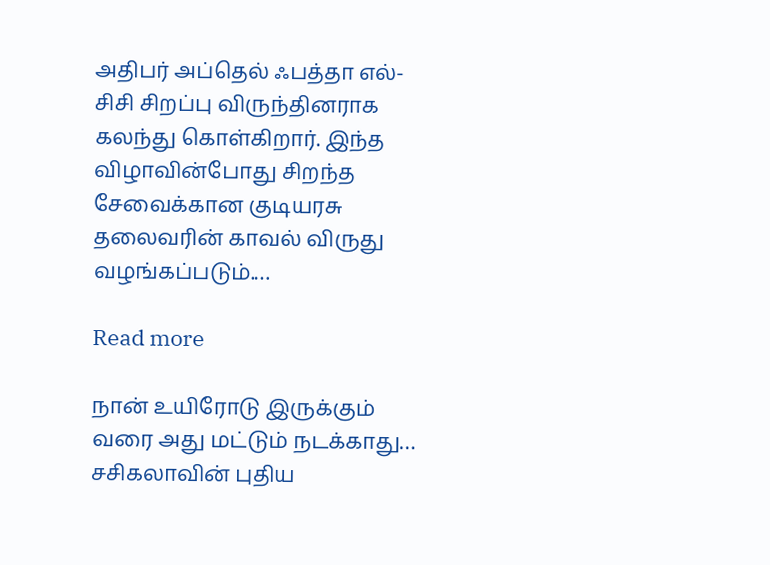அதிபர் அப்தெல் ஃபத்தா எல்-சிசி சிறப்பு விருந்தினராக கலந்து கொள்கிறார். இந்த விழாவின்போது சிறந்த சேவைக்கான குடியரசு தலைவரின் காவல் விருது வழங்கப்படும்.…

Read more

நான் உயிரோடு இருக்கும் வரை அது மட்டும் நடக்காது… சசிகலாவின் புதிய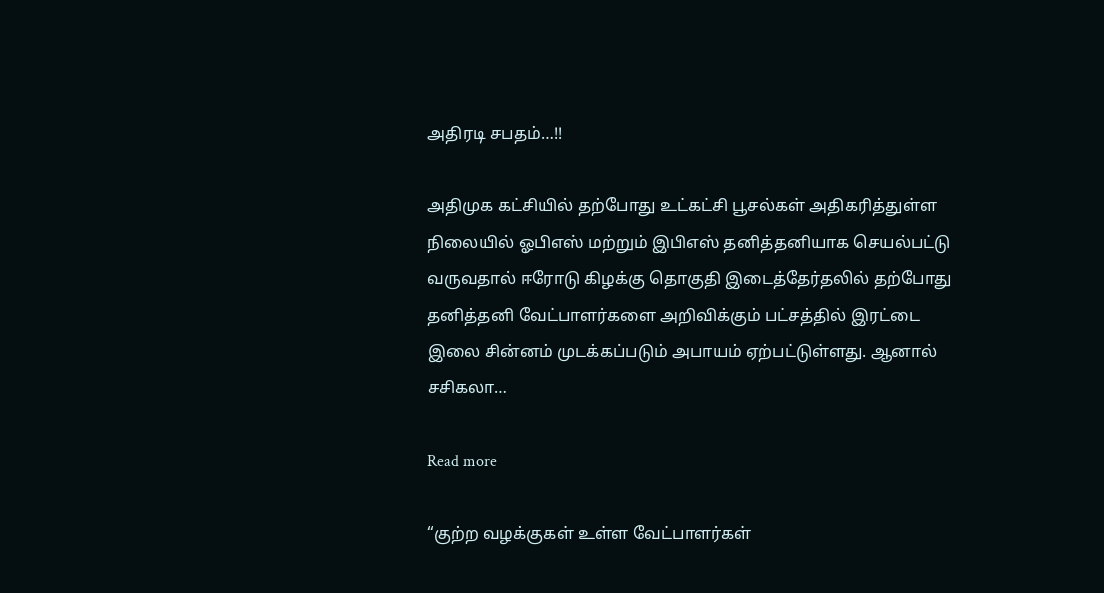அதிரடி சபதம்…!!

அதிமுக கட்சியில் தற்போது உட்கட்சி பூசல்கள் அதிகரித்துள்ள நிலையில் ஓபிஎஸ் மற்றும் இபிஎஸ் தனித்தனியாக செயல்பட்டு வருவதால் ஈரோடு கிழக்கு தொகுதி இடைத்தேர்தலில் தற்போது தனித்தனி வேட்பாளர்களை அறிவிக்கும் பட்சத்தில் இரட்டை இலை சின்னம் முடக்கப்படும் அபாயம் ஏற்பட்டுள்ளது. ஆனால் சசிகலா…

Read more

“குற்ற வழக்குகள் உள்ள வேட்பாளர்கள்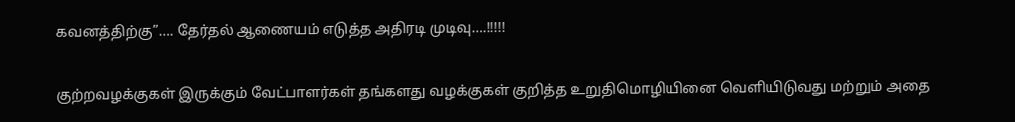கவனத்திற்கு”…. தேர்தல் ஆணையம் எடுத்த அதிரடி முடிவு….!!!!!

குற்றவழக்குகள் இருக்கும் வேட்பாளர்கள் தங்களது வழக்குகள் குறித்த உறுதிமொழியினை வெளியிடுவது மற்றும் அதை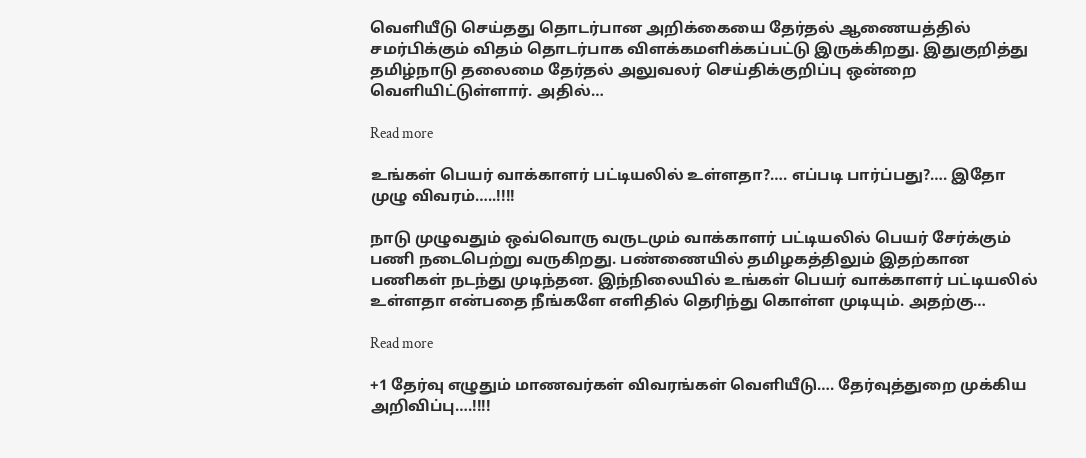வெளியீடு செய்தது தொடர்பான அறிக்கையை தேர்தல் ஆணையத்தில் சமர்பிக்கும் விதம் தொடர்பாக விளக்கமளிக்கப்பட்டு இருக்கிறது. இதுகுறித்து தமிழ்நாடு தலைமை தேர்தல் அலுவலர் செய்திக்குறிப்பு ஒன்றை வெளியிட்டுள்ளார். அதில்…

Read more

உங்கள் பெயர் வாக்காளர் பட்டியலில் உள்ளதா?…. எப்படி பார்ப்பது?…. இதோ முழு விவரம்…..!!!!

நாடு முழுவதும் ஒவ்வொரு வருடமும் வாக்காளர் பட்டியலில் பெயர் சேர்க்கும் பணி நடைபெற்று வருகிறது. பண்ணையில் தமிழகத்திலும் இதற்கான பணிகள் நடந்து முடிந்தன. இந்நிலையில் உங்கள் பெயர் வாக்காளர் பட்டியலில் உள்ளதா என்பதை நீங்களே எளிதில் தெரிந்து கொள்ள முடியும். அதற்கு…

Read more

+1 தேர்வு எழுதும் மாணவர்கள் விவரங்கள் வெளியீடு…. தேர்வுத்துறை முக்கிய அறிவிப்பு….!!!!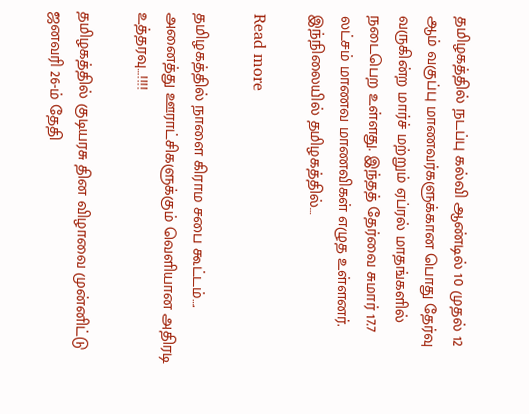தமிழகத்தில் நடப்பு கல்வி ஆண்டில் 10 முதல் 12 ஆம் வகுப்பு மாணவர்களுக்கான பொது தேர்வு வருகின்ற மார்ச் மற்றும் ஏப்ரல் மாதங்களில் நடைபெற உள்ளது. இந்தத் தேர்வை சுமார் 17.7 லட்சம் மாணவ மாணவிகள் எழுத உள்ளனர். இந்நிலையில் தமிழகத்தில்…

Read more

தமிழகத்தில் நாளை கிராம சபை கூட்டம்…. அனைத்து ஊராட்சிகளுக்கும் வெளியான அதிரடி உத்தரவு…!!!!

தமிழகத்தில் குடியரசு தின விழாவை முன்னிட்டு ஜனவரி 26-ம் தேதி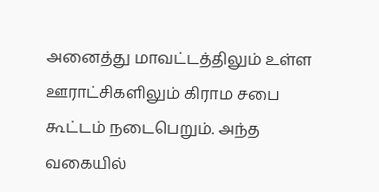அனைத்து மாவட்டத்திலும் உள்ள ஊராட்சிகளிலும் கிராம சபை கூட்டம் நடைபெறும். அந்த வகையில்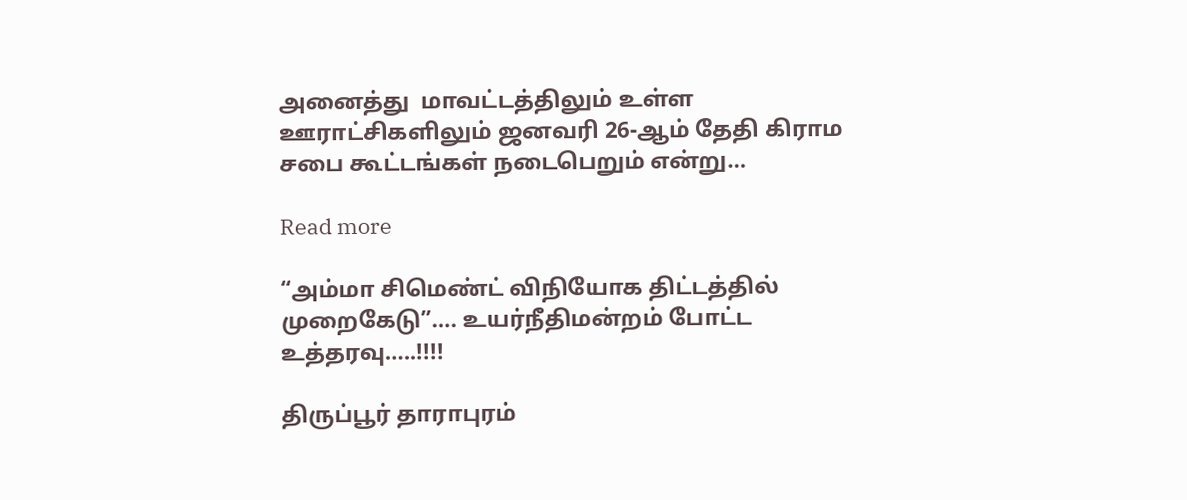அனைத்து  மாவட்டத்திலும் உள்ள  ஊராட்சிகளிலும் ஜனவரி 26-ஆம் தேதி கிராம சபை கூட்டங்கள் நடைபெறும் என்று…

Read more

“அம்மா சிமெண்ட் விநியோக திட்டத்தில் முறைகேடு”…. உயர்நீதிமன்றம் போட்ட உத்தரவு…..!!!!

திருப்பூர் தாராபுரம்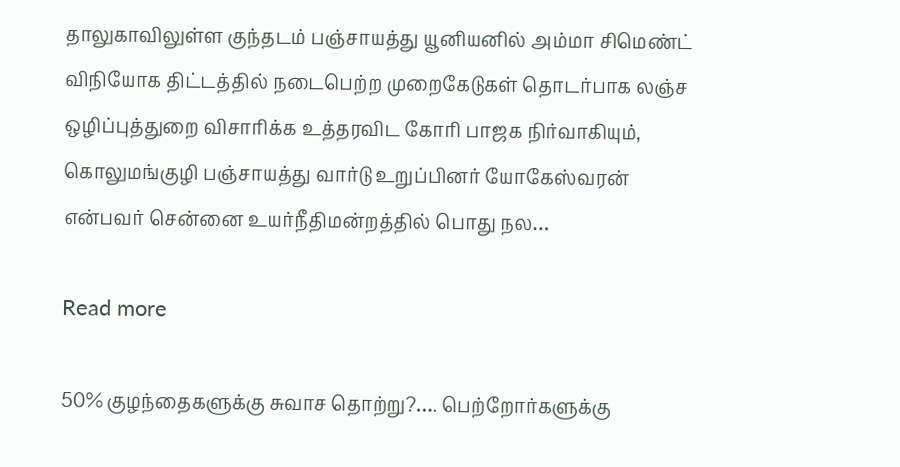தாலுகாவிலுள்ள குந்தடம் பஞ்சாயத்து யூனியனில் அம்மா சிமெண்ட் விநியோக திட்டத்தில் நடைபெற்ற முறைகேடுகள் தொடர்பாக லஞ்ச ஒழிப்புத்துறை விசாரிக்க உத்தரவிட கோரி பாஜக நிர்வாகியும், கொலுமங்குழி பஞ்சாயத்து வார்டு உறுப்பினர் யோகேஸ்வரன் என்பவர் சென்னை உயர்நீதிமன்றத்தில் பொது நல…

Read more

50% குழந்தைகளுக்கு சுவாச தொற்று?…. பெற்றோர்களுக்கு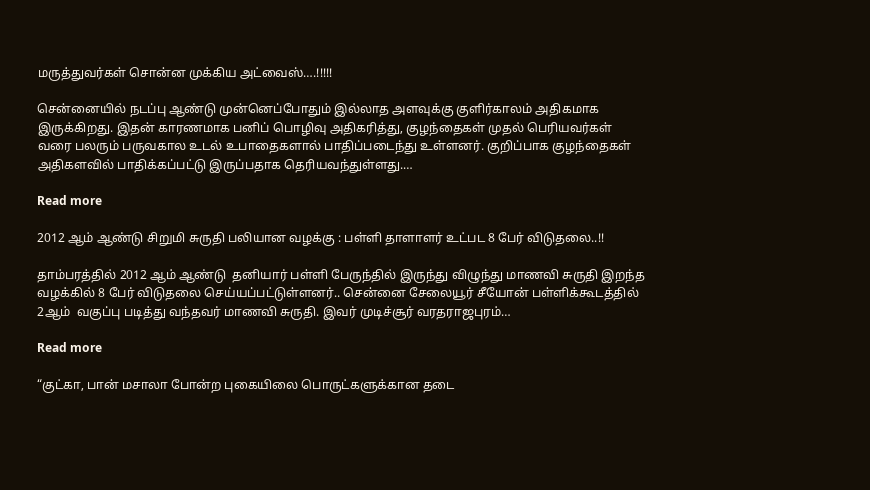மருத்துவர்கள் சொன்ன முக்கிய அட்வைஸ்….!!!!!

சென்னையில் நடப்பு ஆண்டு முன்னெப்போதும் இல்லாத அளவுக்கு குளிர்காலம் அதிகமாக இருக்கிறது. இதன் காரணமாக பனிப் பொழிவு அதிகரித்து, குழந்தைகள் முதல் பெரியவர்கள் வரை பலரும் பருவகால உடல் உபாதைகளால் பாதிப்படைந்து உள்ளனர். குறிப்பாக குழந்தைகள் அதிகளவில் பாதிக்கப்பட்டு இருப்பதாக தெரியவந்துள்ளது.…

Read more

2012 ஆம் ஆண்டு சிறுமி சுருதி பலியான வழக்கு : பள்ளி தாளாளர் உட்பட 8 பேர் விடுதலை..!!

தாம்பரத்தில் 2012 ஆம் ஆண்டு  தனியார் பள்ளி பேருந்தில் இருந்து விழுந்து மாணவி சுருதி இறந்த வழக்கில் 8 பேர் விடுதலை செய்யப்பட்டுள்ளனர்.. சென்னை சேலையூர் சீயோன் பள்ளிக்கூடத்தில் 2ஆம்  வகுப்பு படித்து வந்தவர் மாணவி சுருதி. இவர் முடிச்சூர் வரதராஜபுரம்…

Read more

“குட்கா, பான் மசாலா போன்ற புகையிலை பொருட்களுக்கான தடை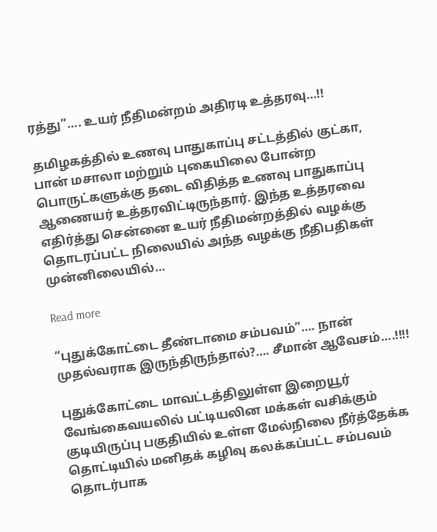ரத்து”…. உயர் நீதிமன்றம் அதிரடி உத்தரவு…!!

தமிழகத்தில் உணவு பாதுகாப்பு சட்டத்தில் குட்கா, பான் மசாலா மற்றும் புகையிலை போன்ற பொருட்களுக்கு தடை விதித்த உணவு பாதுகாப்பு ஆணையர் உத்தரவிட்டிருந்தார். இந்த உத்தரவை எதிர்த்து சென்னை உயர் நீதிமன்றத்தில் வழக்கு தொடரப்பட்ட நிலையில் அந்த வழக்கு நீதிபதிகள் முன்னிலையில்…

Read more

“புதுக்கோட்டை தீண்டாமை சம்பவம்”…. நான் முதல்வராக இருந்திருந்தால்?…. சீமான் ஆவேசம்….!!!!

புதுக்கோட்டை மாவட்டத்திலுள்ள இறையூர் வேங்கைவயலில் பட்டியலின மக்கள் வசிக்கும் குடியிருப்பு பகுதியில் உள்ள மேல்நிலை நீர்த்தேக்க தொட்டியில் மனிதக் கழிவு கலக்கப்பட்ட சம்பவம் தொடர்பாக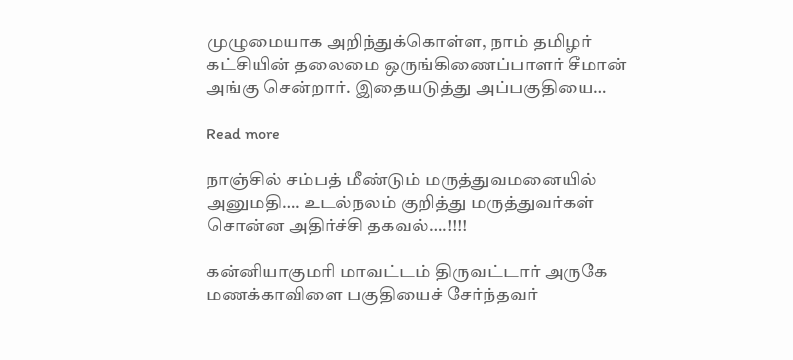முழுமையாக அறிந்துக்கொள்ள, நாம் தமிழர் கட்சியின் தலைமை ஒருங்கிணைப்பாளர் சீமான் அங்கு சென்றார். இதையடுத்து அப்பகுதியை…

Read more

நாஞ்சில் சம்பத் மீண்டும் மருத்துவமனையில் அனுமதி…. உடல்நலம் குறித்து மருத்துவர்கள் சொன்ன அதிர்ச்சி தகவல்….!!!!

கன்னியாகுமரி மாவட்டம் திருவட்டார் அருகே மணக்காவிளை பகுதியைச் சேர்ந்தவர்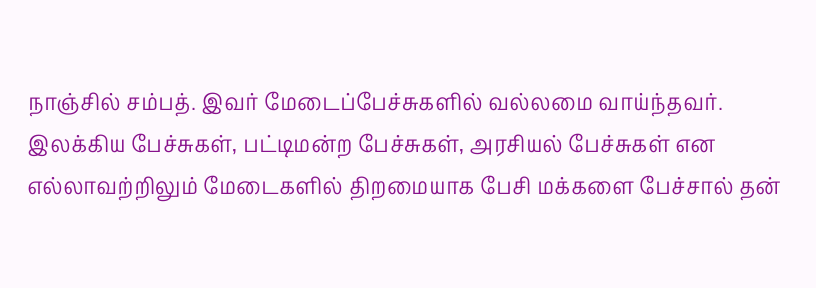நாஞ்சில் சம்பத். இவர் மேடைப்பேச்சுகளில் வல்லமை வாய்ந்தவர். இலக்கிய பேச்சுகள், பட்டிமன்ற பேச்சுகள், அரசியல் பேச்சுகள் என எல்லாவற்றிலும் மேடைகளில் திறமையாக பேசி மக்களை பேச்சால் தன்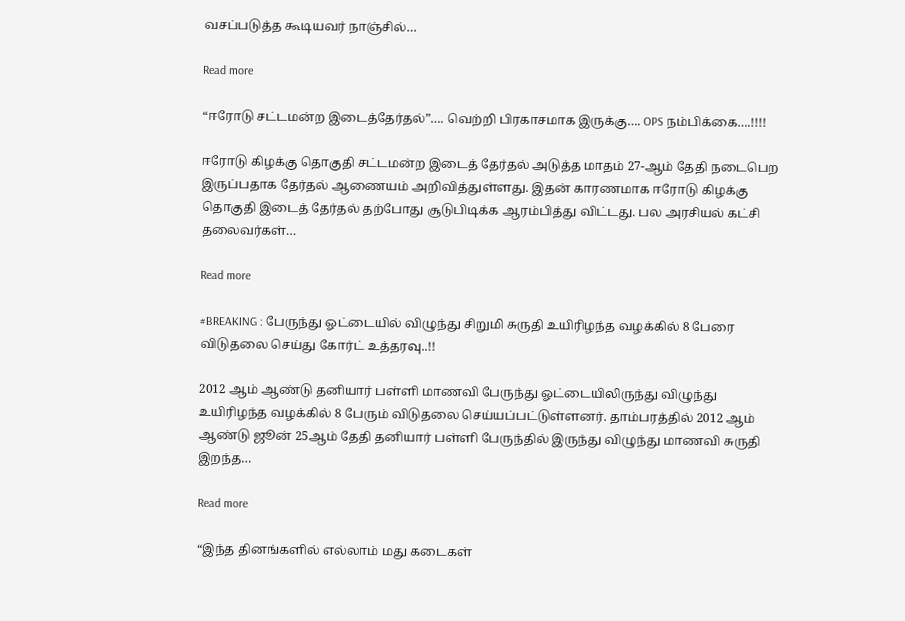வசப்படுத்த கூடியவர் நாஞ்சில்…

Read more

“ஈரோடு சட்டமன்ற இடைத்தேர்தல்”…. வெற்றி பிரகாசமாக இருக்கு…. OPS நம்பிக்கை….!!!!

ஈரோடு கிழக்கு தொகுதி சட்டமன்ற இடைத் தேர்தல் அடுத்த மாதம் 27-ஆம் தேதி நடைபெற இருப்பதாக தேர்தல் ஆணையம் அறிவித்துள்ளது. இதன் காரணமாக ஈரோடு கிழக்கு தொகுதி இடைத் தேர்தல் தற்போது சூடுபிடிக்க ஆரம்பித்து விட்டது. பல அரசியல் கட்சி தலைவர்கள்…

Read more

#BREAKING : பேருந்து ஓட்டையில் விழுந்து சிறுமி சுருதி உயிரிழந்த வழக்கில் 8 பேரை விடுதலை செய்து கோர்ட் உத்தரவு..!!

2012 ஆம் ஆண்டு தனியார் பள்ளி மாணவி பேருந்து ஓட்டையிலிருந்து விழுந்து உயிரிழந்த வழக்கில் 8 பேரும் விடுதலை செய்யப்பட்டுள்ளனர். தாம்பரத்தில் 2012 ஆம் ஆண்டு ஜூன் 25ஆம் தேதி தனியார் பள்ளி பேருந்தில் இருந்து விழுந்து மாணவி சுருதி இறந்த…

Read more

“இந்த தினங்களில் எல்லாம் மது கடைகள்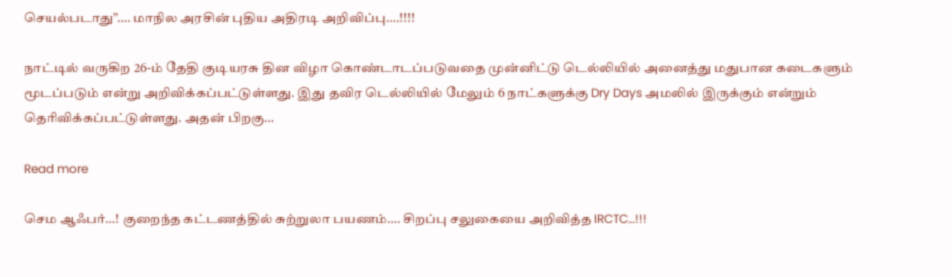செயல்படாது”…. மாநில அரசின் புதிய அதிரடி அறிவிப்பு….!!!!

நாட்டில் வருகிற 26-ம் தேதி குடியரசு தின விழா கொண்டாடப்படுவதை முன்னிட்டு டெல்லியில் அனைத்து மதுபான கடைகளும் மூடப்படும் என்று அறிவிக்கப்பட்டுள்ளது. இது தவிர டெல்லியில் மேலும் 6 நாட்களுக்கு Dry Days அமலில் இருக்கும் என்றும் தெரிவிக்கப்பட்டுள்ளது. அதன் பிறகு…

Read more

செம ஆஃபர்…! குறைந்த கட்டணத்தில் சுற்றுலா பயணம்…. சிறப்பு சலுகையை அறிவித்த IRCTC…!!!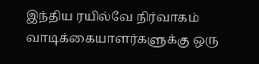இந்திய ரயில்வே நிர்வாகம் வாடிக்கையாளர்களுக்கு ஒரு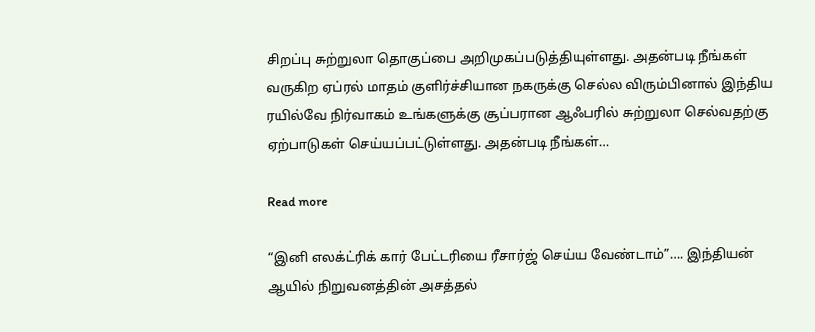சிறப்பு சுற்றுலா தொகுப்பை அறிமுகப்படுத்தியுள்ளது. அதன்படி நீங்கள் வருகிற ஏப்ரல் மாதம் குளிர்ச்சியான நகருக்கு செல்ல விரும்பினால் இந்திய ரயில்வே நிர்வாகம் உங்களுக்கு சூப்பரான ஆஃபரில் சுற்றுலா செல்வதற்கு ஏற்பாடுகள் செய்யப்பட்டுள்ளது. அதன்படி நீங்கள்…

Read more

“இனி எலக்ட்ரிக் கார் பேட்டரியை ரீசார்ஜ் செய்ய வேண்டாம்”…. இந்தியன் ஆயில் நிறுவனத்தின் அசத்தல்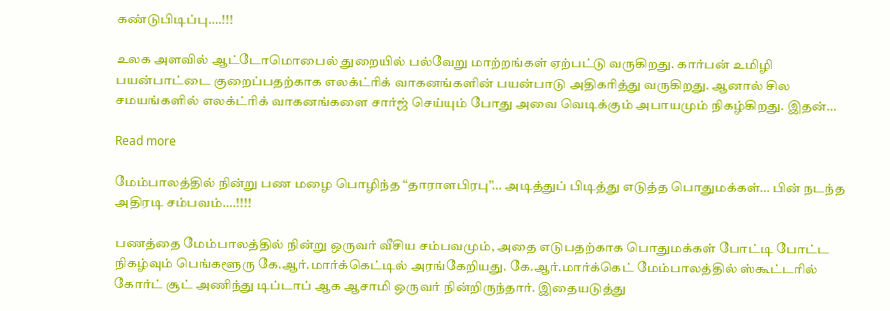கண்டுபிடிப்பு….!!!

உலக அளவில் ஆட்டோமொபைல் துறையில் பல்வேறு மாற்றங்கள் ஏற்பட்டு வருகிறது. கார்பன் உமிழி பயன்பாட்டை குறைப்பதற்காக எலக்ட்ரிக் வாகனங்களின் பயன்பாடு அதிகரித்து வருகிறது. ஆனால் சில சமயங்களில் எலக்ட்ரிக் வாகனங்களை சார்ஜ் செய்யும் போது அவை வெடிக்கும் அபாயமும் நிகழ்கிறது. இதன்…

Read more

மேம்பாலத்தில் நின்று பண மழை பொழிந்த “தாராளபிரபு”… அடித்துப் பிடித்து எடுத்த பொதுமக்கள்… பின் நடந்த அதிரடி சம்பவம்….!!!!

பணத்தை மேம்பாலத்தில் நின்று ஒருவர் வீசிய சம்பவமும், அதை எடுபதற்காக பொதுமக்கள் போட்டி போட்ட நிகழ்வும் பெங்களூரு கே.ஆர்.மார்க்கெட்டில் அரங்கேறியது. கே.ஆர்.மார்க்கெட் மேம்பாலத்தில் ஸ்கூட்டரில் கோர்ட் சூட் அணிந்து டிப்டாப் ஆக ஆசாமி ஒருவர் நின்றிருந்தார். இதையடுத்து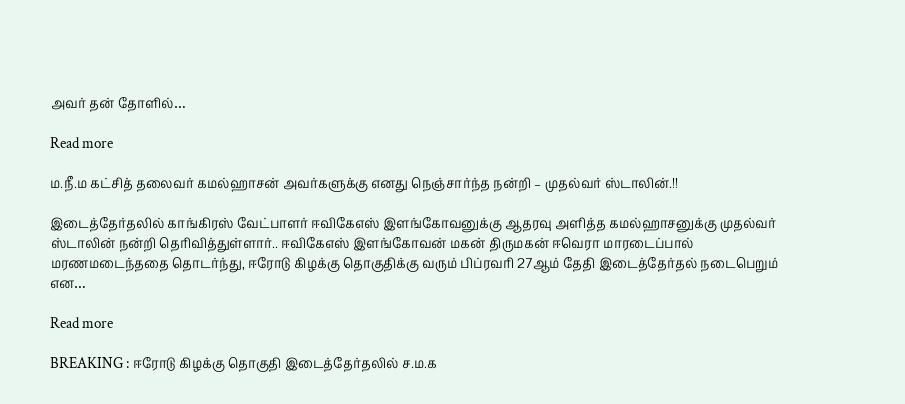அவர் தன் தோளில்…

Read more

ம.நீ.ம கட்சித் தலைவர் கமல்ஹாசன் அவர்களுக்கு எனது நெஞ்சார்ந்த நன்றி – முதல்வர் ஸ்டாலின்.!!

இடைத்தேர்தலில் காங்கிரஸ் வேட்பாளர் ஈவிகேஎஸ் இளங்கோவனுக்கு ஆதரவு அளித்த கமல்ஹாசனுக்கு முதல்வர் ஸ்டாலின் நன்றி தெரிவித்துள்ளார்.. ஈவிகேஎஸ் இளங்கோவன் மகன் திருமகன் ஈவெரா மாரடைப்பால் மரணமடைந்ததை தொடர்ந்து, ஈரோடு கிழக்கு தொகுதிக்கு வரும் பிப்ரவரி 27ஆம் தேதி இடைத்தேர்தல் நடைபெறும் என…

Read more

BREAKING : ஈரோடு கிழக்கு தொகுதி இடைத்தேர்தலில் ச.ம.க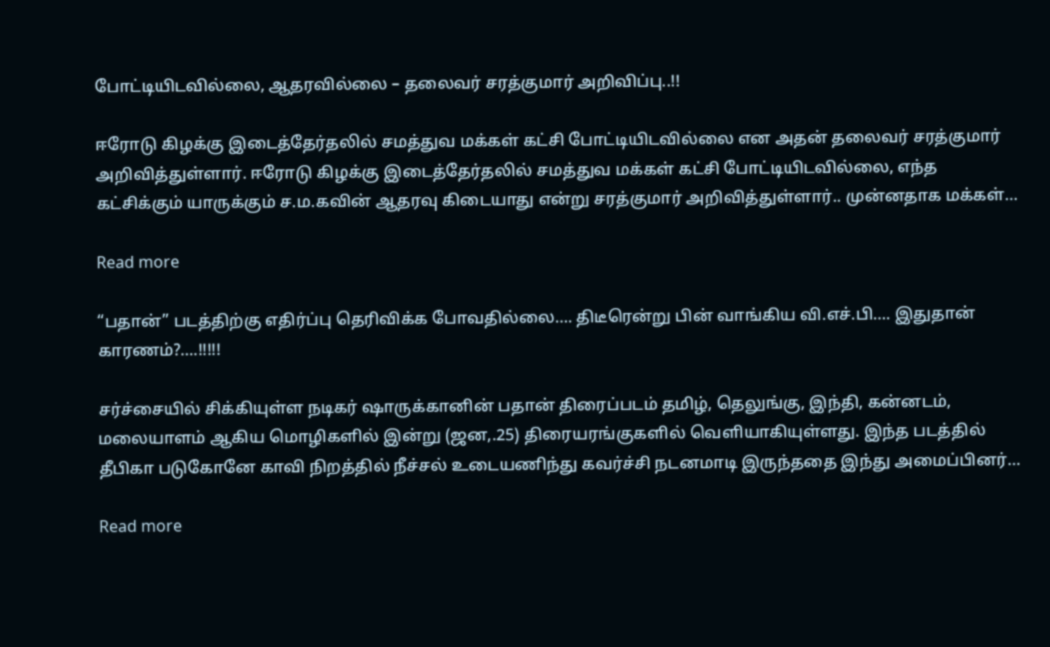போட்டியிடவில்லை, ஆதரவில்லை – தலைவர் சரத்குமார் அறிவிப்பு..!!

ஈரோடு கிழக்கு இடைத்தேர்தலில் சமத்துவ மக்கள் கட்சி போட்டியிடவில்லை என அதன் தலைவர் சரத்குமார் அறிவித்துள்ளார். ஈரோடு கிழக்கு இடைத்தேர்தலில் சமத்துவ மக்கள் கட்சி போட்டியிடவில்லை, எந்த கட்சிக்கும் யாருக்கும் ச.ம.கவின் ஆதரவு கிடையாது என்று சரத்குமார் அறிவித்துள்ளார்.. முன்னதாக மக்கள்…

Read more

“பதான்” படத்திற்கு எதிர்ப்பு தெரிவிக்க போவதில்லை…. திடீரென்று பின் வாங்கிய வி.எச்.பி…. இதுதான் காரணம்?….!!!!!

சர்ச்சையில் சிக்கியுள்ள நடிகர் ஷாருக்கானின் பதான் திரைப்படம் தமிழ், தெலுங்கு, இந்தி, கன்னடம், மலையாளம் ஆகிய மொழிகளில் இன்று (ஜன,.25) திரையரங்குகளில் வெளியாகியுள்ளது. இந்த படத்தில் தீபிகா படுகோனே காவி நிறத்தில் நீச்சல் உடையணிந்து கவர்ச்சி நடனமாடி இருந்ததை இந்து அமைப்பினர்…

Read more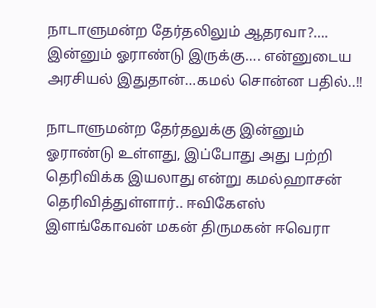நாடாளுமன்ற தேர்தலிலும் ஆதரவா?…. இன்னும் ஓராண்டு இருக்கு…. என்னுடைய அரசியல் இதுதான்…கமல் சொன்ன பதில்..!!

நாடாளுமன்ற தேர்தலுக்கு இன்னும் ஓராண்டு உள்ளது, இப்போது அது பற்றி தெரிவிக்க இயலாது என்று கமல்ஹாசன் தெரிவித்துள்ளார்.. ஈவிகேஎஸ் இளங்கோவன் மகன் திருமகன் ஈவெரா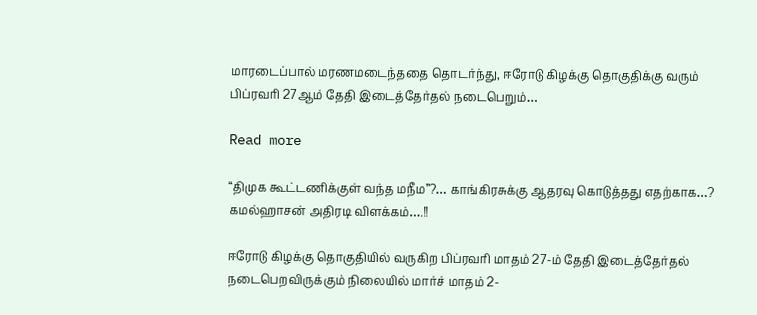மாரடைப்பால் மரணமடைந்ததை தொடர்ந்து, ஈரோடு கிழக்கு தொகுதிக்கு வரும் பிப்ரவரி 27ஆம் தேதி இடைத்தேர்தல் நடைபெறும்…

Read more

“திமுக கூட்டணிக்குள் வந்த மநீம”?… காங்கிரசுக்கு ஆதரவு கொடுத்தது எதற்காக…? கமல்ஹாசன் அதிரடி விளக்கம்….!!

ஈரோடு கிழக்கு தொகுதியில் வருகிற பிப்ரவரி மாதம் 27-ம் தேதி இடைத்தேர்தல் நடைபெறவிருக்கும் நிலையில் மார்ச் மாதம் 2-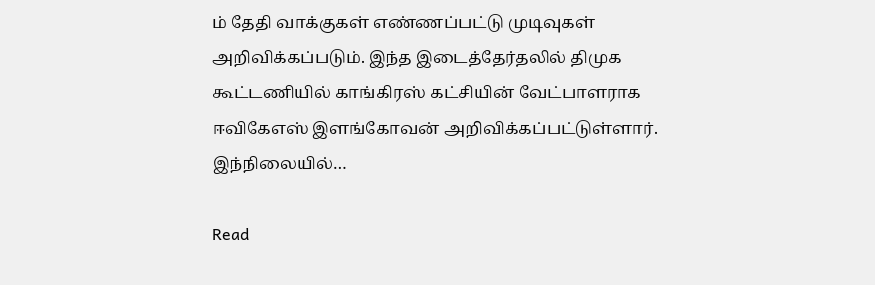ம் தேதி வாக்குகள் எண்ணப்பட்டு முடிவுகள் அறிவிக்கப்படும். இந்த இடைத்தேர்தலில் திமுக கூட்டணியில் காங்கிரஸ் கட்சியின் வேட்பாளராக ஈவிகேஎஸ் இளங்கோவன் அறிவிக்கப்பட்டுள்ளார். இந்நிலையில்…

Read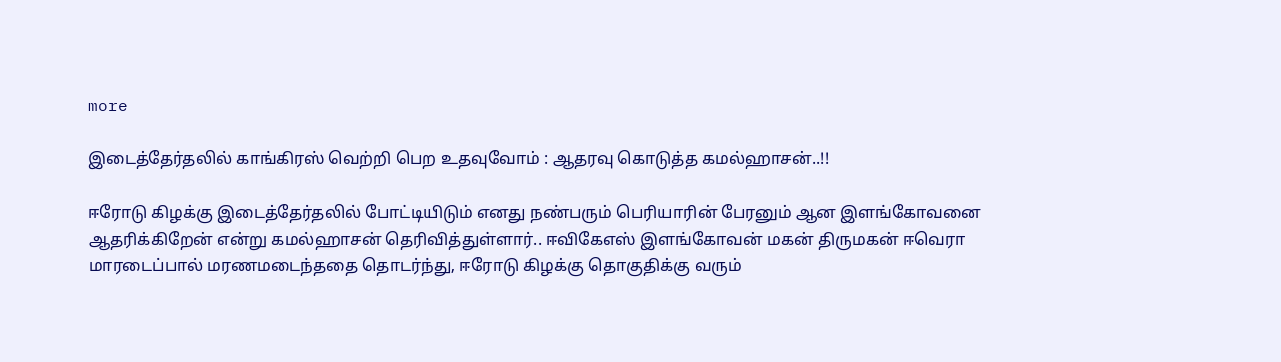more

இடைத்தேர்தலில் காங்கிரஸ் வெற்றி பெற உதவுவோம் : ஆதரவு கொடுத்த கமல்ஹாசன்..!!

ஈரோடு கிழக்கு இடைத்தேர்தலில் போட்டியிடும் எனது நண்பரும் பெரியாரின் பேரனும் ஆன இளங்கோவனை ஆதரிக்கிறேன் என்று கமல்ஹாசன் தெரிவித்துள்ளார்.. ஈவிகேஎஸ் இளங்கோவன் மகன் திருமகன் ஈவெரா மாரடைப்பால் மரணமடைந்ததை தொடர்ந்து, ஈரோடு கிழக்கு தொகுதிக்கு வரும்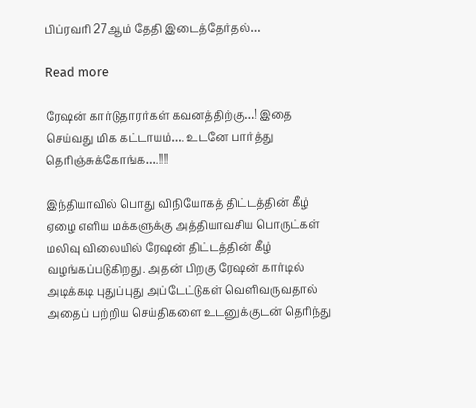பிப்ரவரி 27ஆம் தேதி இடைத்தேர்தல்…

Read more

ரேஷன் கார்டுதாரர்கள் கவனத்திற்கு…! இதை செய்வது மிக கட்டாயம்…. உடனே பார்த்து தெரிஞ்சுக்கோங்க….!!!!

இந்தியாவில் பொது விநியோகத் திட்டத்தின் கீழ் ஏழை எளிய மக்களுக்கு அத்தியாவசிய பொருட்கள் மலிவு விலையில் ரேஷன் திட்டத்தின் கீழ் வழங்கப்படுகிறது. அதன் பிறகு ரேஷன் கார்டில் அடிக்கடி புதுப்புது அப்டேட்டுகள் வெளிவருவதால் அதைப் பற்றிய செய்திகளை உடனுக்குடன் தெரிந்து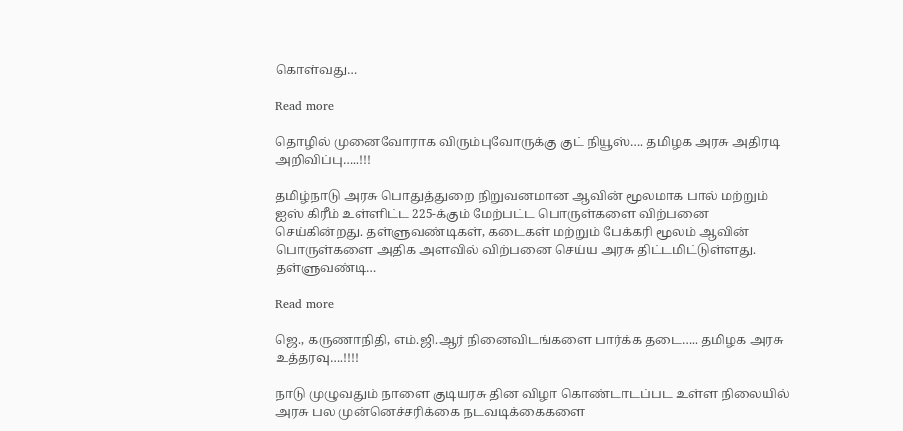கொள்வது…

Read more

தொழில் முனைவோராக விரும்புவோருக்கு குட் நியூஸ்…. தமிழக அரசு அதிரடி அறிவிப்பு…..!!!

தமிழ்நாடு அரசு பொதுத்துறை நிறுவனமான ஆவின் மூலமாக பால் மற்றும் ஐஸ் கிரீம் உள்ளிட்ட 225-க்கும் மேற்பட்ட பொருள்களை விற்பனை செய்கின்றது. தள்ளுவண்டிகள், கடைகள் மற்றும் பேக்கரி மூலம் ஆவின் பொருள்களை அதிக அளவில் விற்பனை செய்ய அரசு திட்டமிட்டுள்ளது. தள்ளுவண்டி…

Read more

ஜெ., கருணாநிதி, எம்.ஜி.ஆர் நினைவிடங்களை பார்க்க தடை….. தமிழக அரசு உத்தரவு….!!!!

நாடு முழுவதும் நாளை குடியரசு தின விழா கொண்டாடப்பட உள்ள நிலையில் அரசு பல முன்னெச்சரிக்கை நடவடிக்கைகளை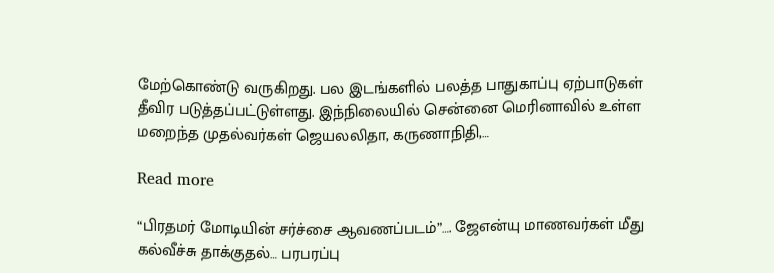மேற்கொண்டு வருகிறது. பல இடங்களில் பலத்த பாதுகாப்பு ஏற்பாடுகள் தீவிர படுத்தப்பட்டுள்ளது. இந்நிலையில் சென்னை மெரினாவில் உள்ள மறைந்த முதல்வர்கள் ஜெயலலிதா, கருணாநிதி,…

Read more

“பிரதமர் மோடியின் சர்ச்சை ஆவணப்படம்”…. ஜேஎன்யு மாணவர்கள் மீது கல்வீச்சு தாக்குதல்… பரபரப்பு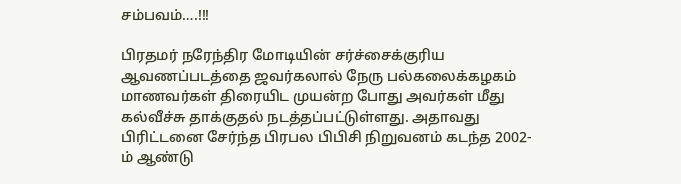சம்பவம்….!!!

பிரதமர் நரேந்திர மோடியின் சர்ச்சைக்குரிய ஆவணப்படத்தை ஜவர்கலால் நேரு பல்கலைக்கழகம் மாணவர்கள் திரையிட முயன்ற போது அவர்கள் மீது கல்வீச்சு தாக்குதல் நடத்தப்பட்டுள்ளது. அதாவது பிரிட்டனை சேர்ந்த பிரபல பிபிசி நிறுவனம் கடந்த 2002-ம் ஆண்டு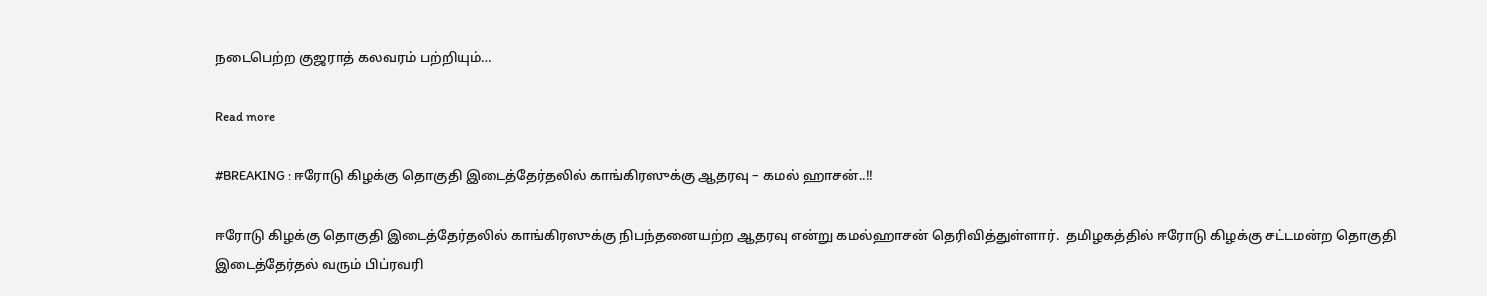நடைபெற்ற குஜராத் கலவரம் பற்றியும்…

Read more

#BREAKING : ஈரோடு கிழக்கு தொகுதி இடைத்தேர்தலில் காங்கிரஸுக்கு ஆதரவு – கமல் ஹாசன்..!!

ஈரோடு கிழக்கு தொகுதி இடைத்தேர்தலில் காங்கிரஸுக்கு நிபந்தனையற்ற ஆதரவு என்று கமல்ஹாசன் தெரிவித்துள்ளார்.  தமிழகத்தில் ஈரோடு கிழக்கு சட்டமன்ற தொகுதி இடைத்தேர்தல் வரும் பிப்ரவரி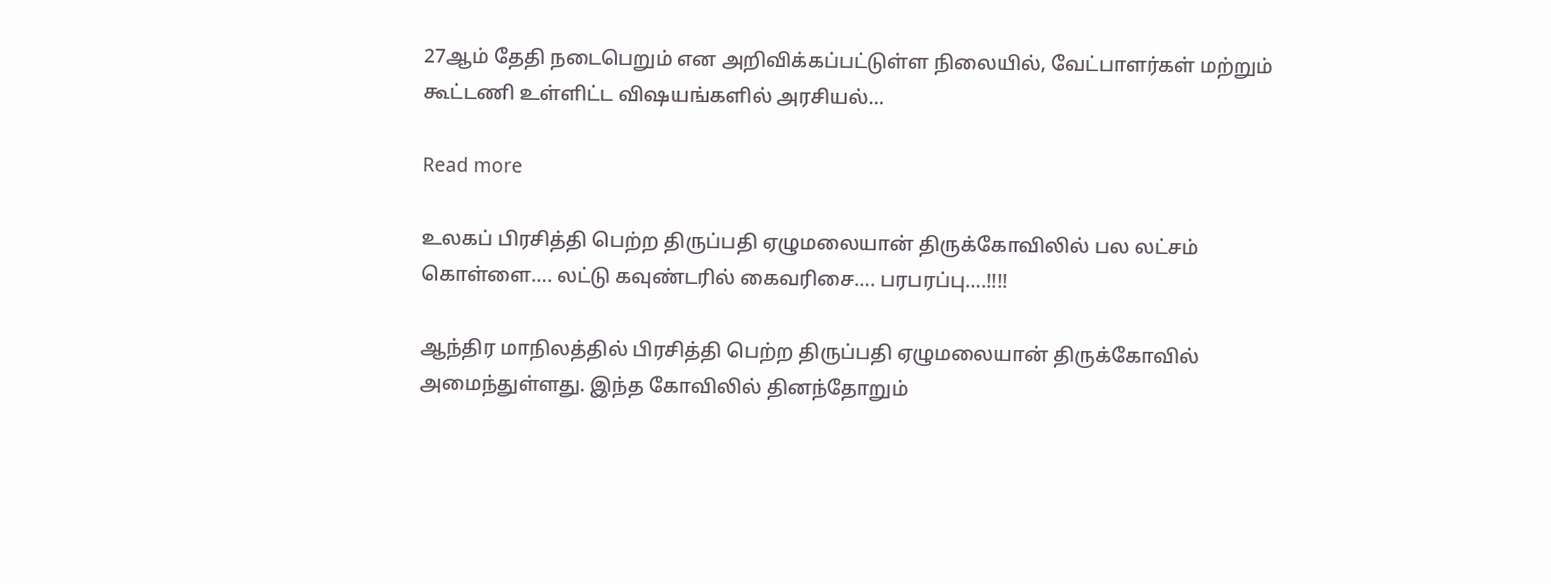27ஆம் தேதி நடைபெறும் என அறிவிக்கப்பட்டுள்ள நிலையில், வேட்பாளர்கள் மற்றும் கூட்டணி உள்ளிட்ட விஷயங்களில் அரசியல்…

Read more

உலகப் பிரசித்தி பெற்ற திருப்பதி ஏழுமலையான் திருக்கோவிலில் பல லட்சம் கொள்ளை…. லட்டு கவுண்டரில் கைவரிசை…. பரபரப்பு….!!!!

ஆந்திர மாநிலத்தில் பிரசித்தி பெற்ற திருப்பதி ஏழுமலையான் திருக்கோவில் அமைந்துள்ளது. இந்த கோவிலில் தினந்தோறும்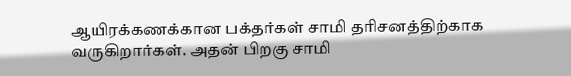ஆயிரக்கணக்கான பக்தர்கள் சாமி தரிசனத்திற்காக வருகிறார்கள். அதன் பிறகு சாமி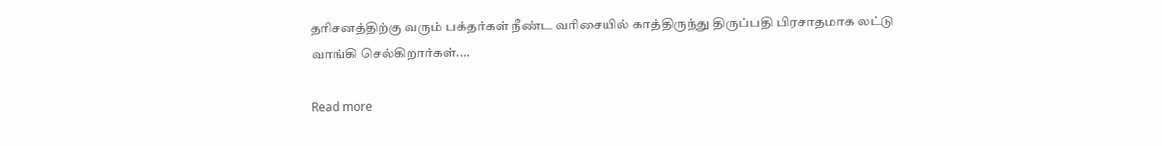தரிசனத்திற்கு வரும் பக்தர்கள் நீண்ட வரிசையில் காத்திருந்து திருப்பதி பிரசாதமாக லட்டு வாங்கி செல்கிறார்கள்.…

Read more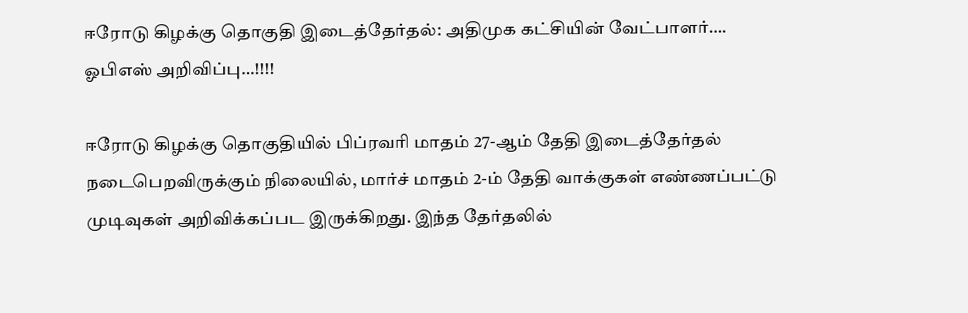ஈரோடு கிழக்கு தொகுதி இடைத்தேர்தல்: அதிமுக கட்சியின் வேட்பாளர்…. ஓபிஎஸ் அறிவிப்பு…!!!!

ஈரோடு கிழக்கு தொகுதியில் பிப்ரவரி மாதம் 27-ஆம் தேதி இடைத்தேர்தல் நடைபெறவிருக்கும் நிலையில், மார்ச் மாதம் 2-ம் தேதி வாக்குகள் எண்ணப்பட்டு முடிவுகள் அறிவிக்கப்பட இருக்கிறது. இந்த தேர்தலில்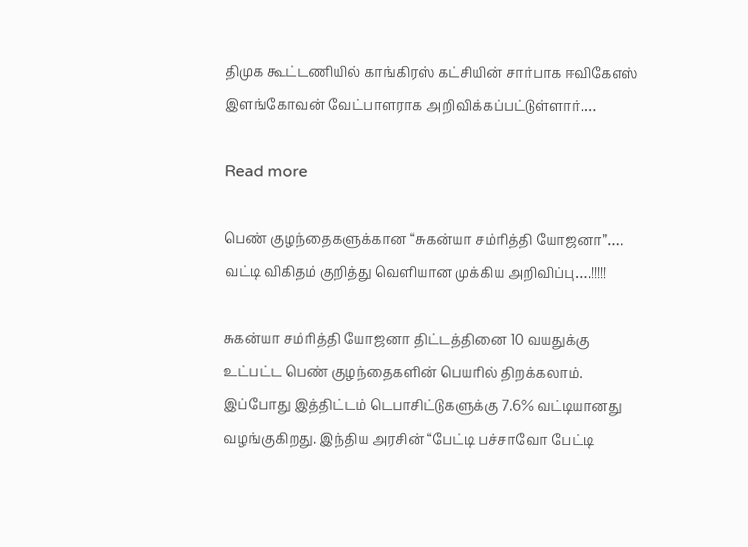திமுக கூட்டணியில் காங்கிரஸ் கட்சியின் சார்பாக ஈவிகேஎஸ் இளங்கோவன் வேட்பாளராக அறிவிக்கப்பட்டுள்ளார்.…

Read more

பெண் குழந்தைகளுக்கான “சுகன்யா சம்ரித்தி யோஜனா”…. வட்டி விகிதம் குறித்து வெளியான முக்கிய அறிவிப்பு….!!!!!

சுகன்யா சம்ரித்தி யோஜனா திட்டத்தினை 10 வயதுக்கு உட்பட்ட பெண் குழந்தைகளின் பெயரில் திறக்கலாம். இப்போது இத்திட்டம் டெபாசிட்டுகளுக்கு 7.6% வட்டியானது வழங்குகிறது. இந்திய அரசின் “பேட்டி பச்சாவோ பேட்டி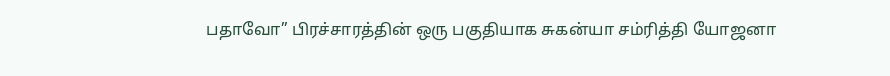பதாவோ” பிரச்சாரத்தின் ஒரு பகுதியாக சுகன்யா சம்ரித்தி யோஜனா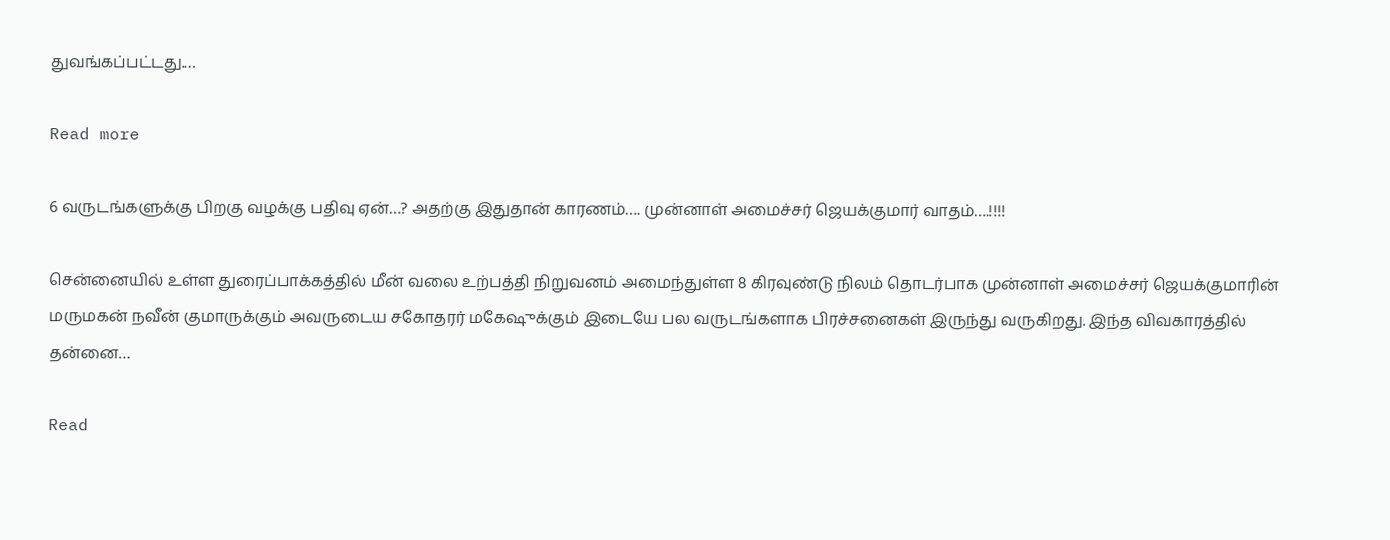துவங்கப்பட்டது.…

Read more

6 வருடங்களுக்கு பிறகு வழக்கு பதிவு ஏன்…? அதற்கு இதுதான் காரணம்…. முன்னாள் அமைச்சர் ஜெயக்குமார் வாதம்….!!!!

சென்னையில் உள்ள துரைப்பாக்கத்தில் மீன் வலை உற்பத்தி நிறுவனம் அமைந்துள்ள 8 கிரவுண்டு நிலம் தொடர்பாக முன்னாள் அமைச்சர் ஜெயக்குமாரின் மருமகன் நவீன் குமாருக்கும் அவருடைய சகோதரர் மகேஷுக்கும் இடையே பல வருடங்களாக பிரச்சனைகள் இருந்து வருகிறது. இந்த விவகாரத்தில் தன்னை…

Read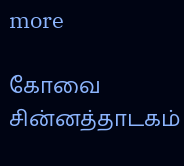more

கோவை சின்னத்தாடகம்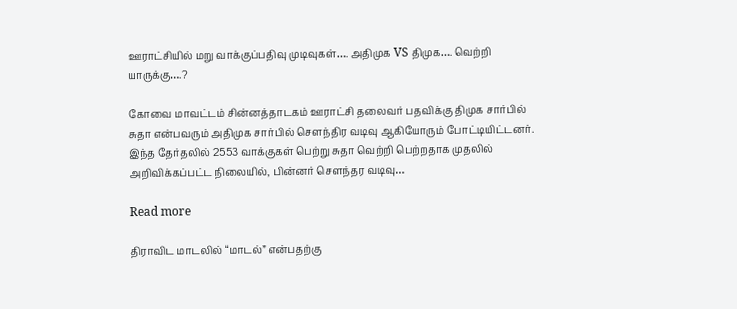ஊராட்சியில் மறு வாக்குப்பதிவு முடிவுகள்…. அதிமுக VS திமுக…. வெற்றி யாருக்கு….?

கோவை மாவட்டம் சின்னத்தாடகம் ஊராட்சி தலைவர் பதவிக்கு திமுக சார்பில் சுதா என்பவரும் அதிமுக சார்பில் சௌந்திர வடிவு ஆகியோரும் போட்டியிட்டனர். இந்த தேர்தலில் 2553 வாக்குகள் பெற்று சுதா வெற்றி பெற்றதாக முதலில் அறிவிக்கப்பட்ட நிலையில், பின்னர் சௌந்தர வடிவு…

Read more

திராவிட மாடலில் “மாடல்” என்பதற்கு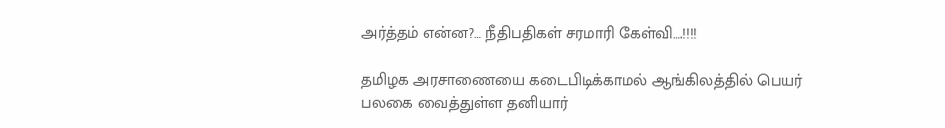அர்த்தம் என்ன?… நீதிபதிகள் சரமாரி கேள்வி….!!!!

தமிழக அரசாணையை கடைபிடிக்காமல் ஆங்கிலத்தில் பெயர் பலகை வைத்துள்ள தனியார்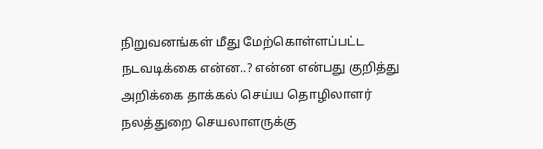நிறுவனங்கள் மீது மேற்கொள்ளப்பட்ட நடவடிக்கை என்ன..? என்ன என்பது குறித்து அறிக்கை தாக்கல் செய்ய தொழிலாளர் நலத்துறை செயலாளருக்கு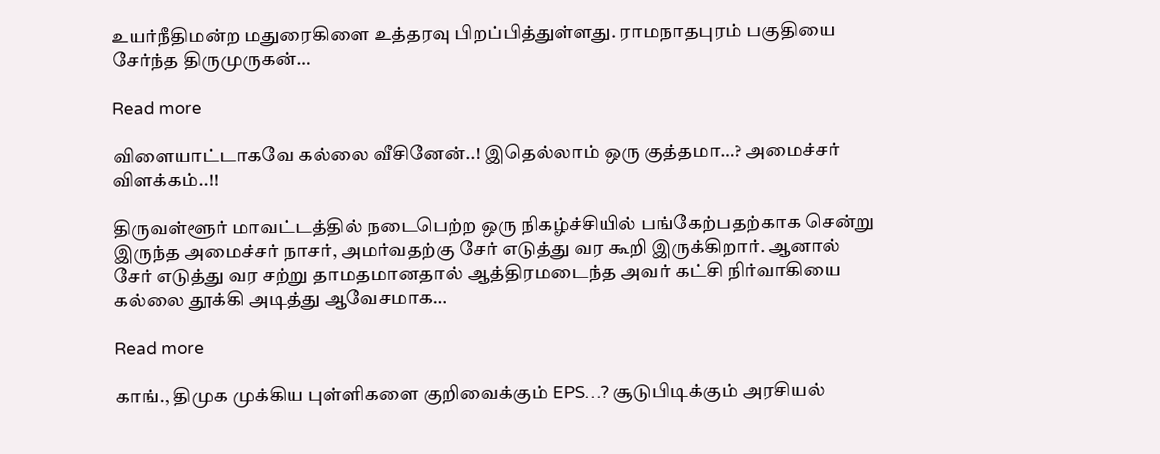உயர்நீதிமன்ற மதுரைகிளை உத்தரவு பிறப்பித்துள்ளது. ராமநாதபுரம் பகுதியை சேர்ந்த திருமுருகன்…

Read more

விளையாட்டாகவே கல்லை வீசினேன்..! இதெல்லாம் ஒரு குத்தமா…? அமைச்சர் விளக்கம்..!!

திருவள்ளூர் மாவட்டத்தில் நடைபெற்ற ஒரு நிகழ்ச்சியில் பங்கேற்பதற்காக சென்று இருந்த அமைச்சர் நாசர், அமர்வதற்கு சேர் எடுத்து வர கூறி இருக்கிறார். ஆனால் சேர் எடுத்து வர சற்று தாமதமானதால் ஆத்திரமடைந்த அவர் கட்சி நிர்வாகியை கல்லை தூக்கி அடித்து ஆவேசமாக…

Read more

காங்., திமுக முக்கிய புள்ளிகளை குறிவைக்கும் EPS…? சூடுபிடிக்கும் அரசியல்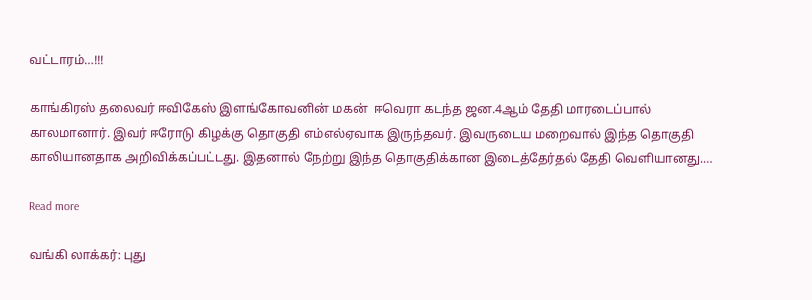வட்டாரம்…!!!

காங்கிரஸ் தலைவர் ஈவிகேஸ் இளங்கோவனின் மகன்  ஈவெரா கடந்த ஜன.4ஆம் தேதி மாரடைப்பால் காலமானார். இவர் ஈரோடு கிழக்கு தொகுதி எம்எல்ஏவாக இருந்தவர். இவருடைய மறைவால் இந்த தொகுதி காலியானதாக அறிவிக்கப்பட்டது. இதனால் நேற்று இந்த தொகுதிக்கான இடைத்தேர்தல் தேதி வெளியானது.…

Read more

வங்கி லாக்கர்: புது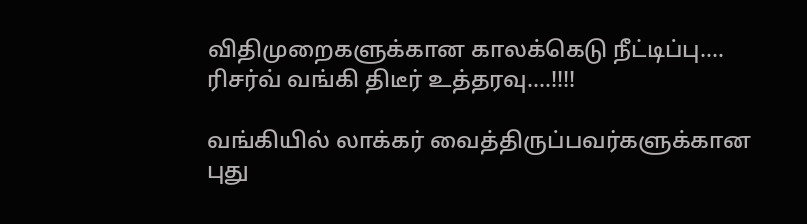விதிமுறைகளுக்கான காலக்கெடு நீட்டிப்பு…. ரிசர்வ் வங்கி திடீர் உத்தரவு….!!!!

வங்கியில் லாக்கர் வைத்திருப்பவர்களுக்கான புது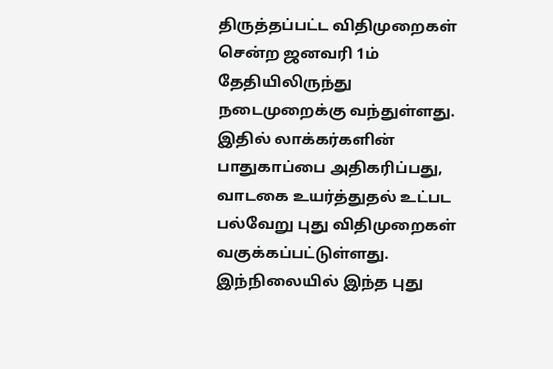திருத்தப்பட்ட விதிமுறைகள் சென்ற ஜனவரி 1ம் தேதியிலிருந்து நடைமுறைக்கு வந்துள்ளது. இதில் லாக்கர்களின் பாதுகாப்பை அதிகரிப்பது, வாடகை உயர்த்துதல் உட்பட பல்வேறு புது விதிமுறைகள் வகுக்கப்பட்டுள்ளது. இந்நிலையில் இந்த புது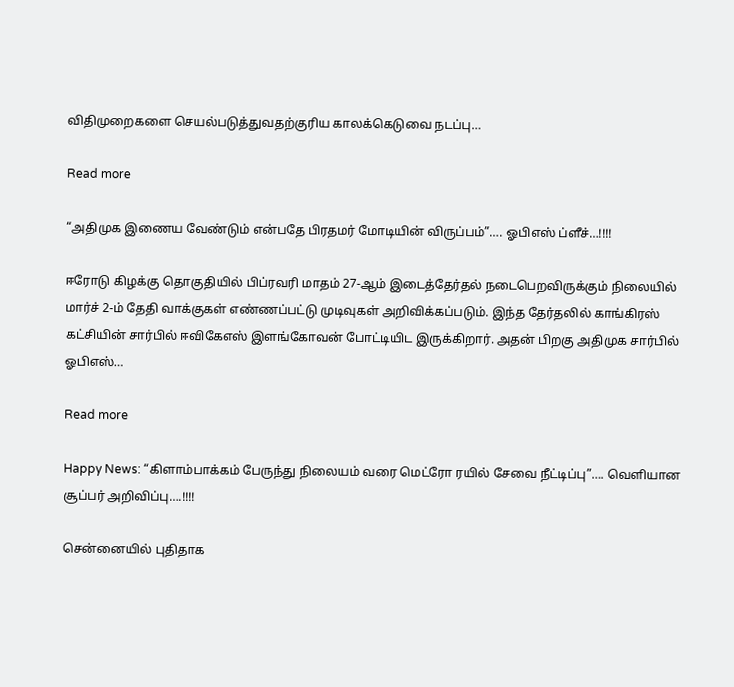விதிமுறைகளை செயல்படுத்துவதற்குரிய காலக்கெடுவை நடப்பு…

Read more

“அதிமுக இணைய வேண்டும் என்பதே பிரதமர் மோடியின் விருப்பம்”…. ஓபிஎஸ் ப்ளீச்…!!!!

ஈரோடு கிழக்கு தொகுதியில் பிப்ரவரி மாதம் 27-ஆம் இடைத்தேர்தல் நடைபெறவிருக்கும் நிலையில் மார்ச் 2-ம் தேதி வாக்குகள் எண்ணப்பட்டு முடிவுகள் அறிவிக்கப்படும். இந்த தேர்தலில் காங்கிரஸ் கட்சியின் சார்பில் ஈவிகேஎஸ் இளங்கோவன் போட்டியிட இருக்கிறார். அதன் பிறகு அதிமுக சார்பில் ஓபிஎஸ்…

Read more

Happy News: “கிளாம்பாக்கம் பேருந்து நிலையம் வரை மெட்ரோ ரயில் சேவை நீட்டிப்பு”…. வெளியான சூப்பர் அறிவிப்பு….!!!!

சென்னையில் புதிதாக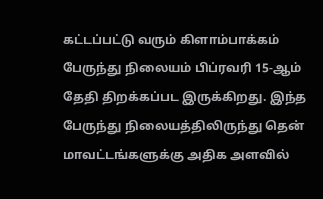கட்டப்பட்டு வரும் கிளாம்பாக்கம் பேருந்து நிலையம் பிப்ரவரி 15-ஆம் தேதி திறக்கப்பட இருக்கிறது. இந்த பேருந்து நிலையத்திலிருந்து தென் மாவட்டங்களுக்கு அதிக அளவில்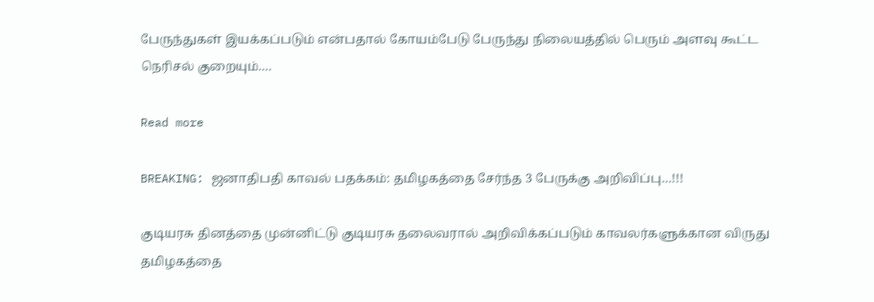பேருந்துகள் இயக்கப்படும் என்பதால் கோயம்பேடு பேருந்து நிலையத்தில் பெரும் அளவு கூட்ட நெரிசல் குறையும்.…

Read more

BREAKING: ஜனாதிபதி காவல் பதக்கம்: தமிழகத்தை சேர்ந்த 3 பேருக்கு அறிவிப்பு…!!!

குடியரசு தினத்தை முன்னிட்டு குடியரசு தலைவரால் அறிவிக்கப்படும் காவலர்களுக்கான விருது தமிழகத்தை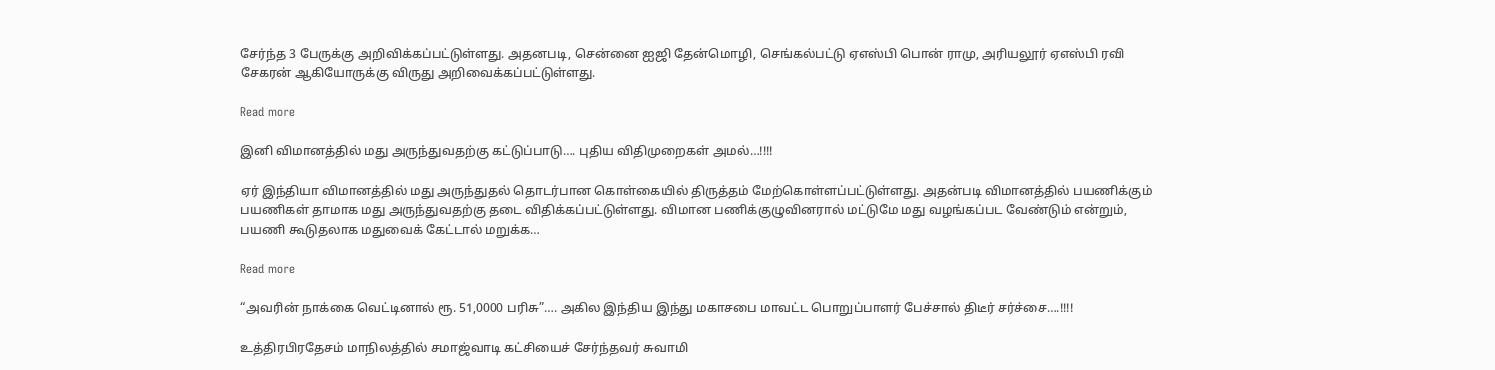சேர்ந்த 3 பேருக்கு அறிவிக்கப்பட்டுள்ளது. அதனபடி, சென்னை ஐஜி தேன்மொழி, செங்கல்பட்டு ஏஎஸ்பி பொன் ராமு, அரியலூர் ஏஎஸ்பி ரவி சேகரன் ஆகியோருக்கு விருது அறிவைக்கப்பட்டுள்ளது.

Read more

இனி விமானத்தில் மது அருந்துவதற்கு கட்டுப்பாடு…. புதிய விதிமுறைகள் அமல்…!!!!

ஏர் இந்தியா விமானத்தில் மது அருந்துதல் தொடர்பான கொள்கையில் திருத்தம் மேற்கொள்ளப்பட்டுள்ளது. அதன்படி விமானத்தில் பயணிக்கும் பயணிகள் தாமாக மது அருந்துவதற்கு தடை விதிக்கப்பட்டுள்ளது. விமான பணிக்குழுவினரால் மட்டுமே மது வழங்கப்பட வேண்டும் என்றும், பயணி கூடுதலாக மதுவைக் கேட்டால் மறுக்க…

Read more

“அவரின் நாக்கை வெட்டினால் ரூ. 51,0000 பரிசு”…. அகில இந்திய இந்து மகாசபை மாவட்ட பொறுப்பாளர் பேச்சால் திடீர் சர்ச்சை….!!!!

உத்திரபிரதேசம் மாநிலத்தில் சமாஜ்வாடி கட்சியைச் சேர்ந்தவர் சுவாமி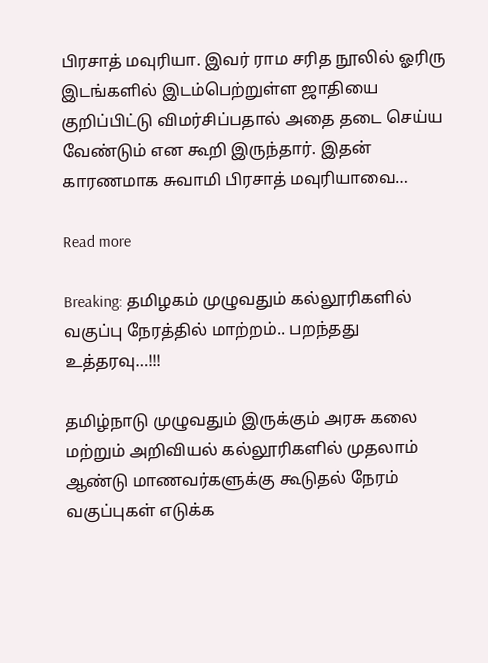பிரசாத் மவுரியா. இவர் ராம சரித நூலில் ஓரிரு இடங்களில் இடம்பெற்றுள்ள ஜாதியை குறிப்பிட்டு விமர்சிப்பதால் அதை தடை செய்ய வேண்டும் என கூறி இருந்தார். இதன் காரணமாக சுவாமி பிரசாத் மவுரியாவை…

Read more

Breaking: தமிழகம் முழுவதும் கல்லூரிகளில் வகுப்பு நேரத்தில் மாற்றம்.. பறந்தது உத்தரவு…!!!

தமிழ்நாடு முழுவதும் இருக்கும் அரசு கலை மற்றும் அறிவியல் கல்லூரிகளில் முதலாம் ஆண்டு மாணவர்களுக்கு கூடுதல் நேரம் வகுப்புகள் எடுக்க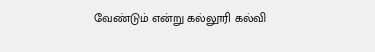வேண்டும் என்று கல்லூரி கல்வி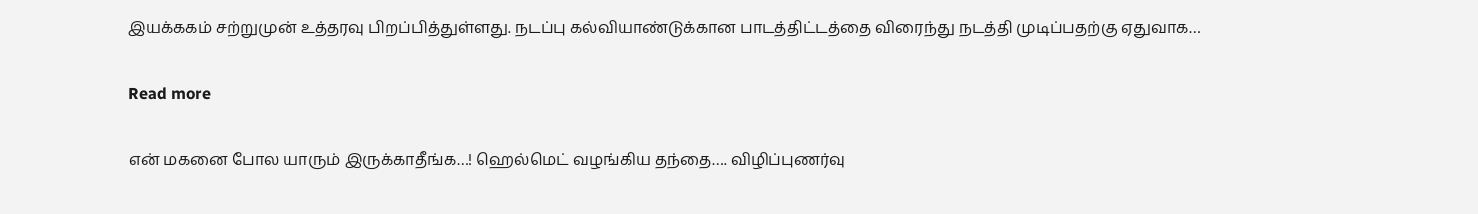இயக்ககம் சற்றுமுன் உத்தரவு பிறப்பித்துள்ளது. நடப்பு கல்வியாண்டுக்கான பாடத்திட்டத்தை விரைந்து நடத்தி முடிப்பதற்கு ஏதுவாக…

Read more

என் மகனை போல யாரும் இருக்காதீங்க…! ஹெல்மெட் வழங்கிய தந்தை…. விழிப்புணர்வு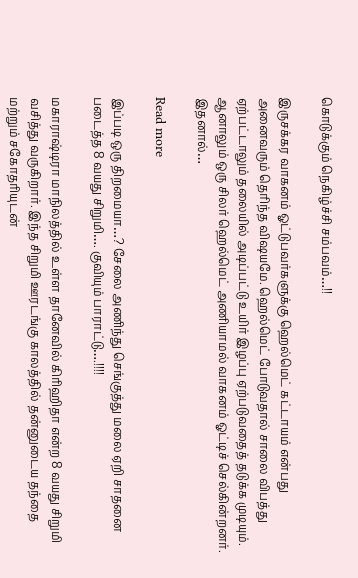கொடுக்கும் நெகிழ்ச்சி சம்பவம்…!!

இருசக்கர வாகனம் ஓட்டுபவர்களுக்கு ஹெல்மெட் கட்டாயம் என்பது அனைவரும் தெரிந்த விஷயமே. ஹெல்மெட் போடுவதால் சாலை விபத்து ஏற்பட்டாலும் தலையில் அடிப்பட்டு உயிர் இழப்பு ஏற்படுவதைத் தடுக்க முடியும்.  ஆனாலும் ஒரு சிலர் ஹெல்மெட் அணியாமல் வாகனம் ஓட்டிச் செல்கின்றனர். இதனால்…

Read more

இப்படி ஒரு திறமையா…? சேலை அணிந்து செங்குத்து மலை ஏறி சாதனை படைத்த 8 வயது சிறுமி…. குவியும் பாராட்டு….!!!!

மகாராஷ்டிரா மாநிலத்தில் உள்ள தானேவில் கிரிஹிதா என்ற 8 வயது சிறுமி வசித்து வருகிறார். இந்த சிறுமி ஊரடங்கு காலத்தில் தன்னுடைய தந்தை மற்றும் சகோதரியுடன்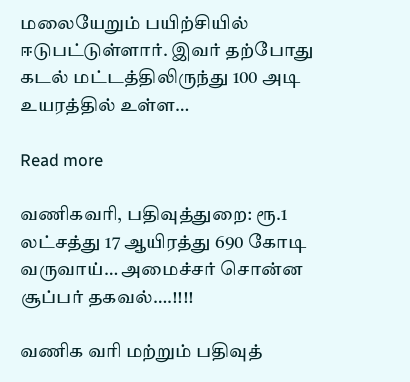மலையேறும் பயிற்சியில் ஈடுபட்டுள்ளார். இவர் தற்போது கடல் மட்டத்திலிருந்து 100 அடி உயரத்தில் உள்ள…

Read more

வணிகவரி, பதிவுத்துறை: ரூ.1 லட்சத்து 17 ஆயிரத்து 690 கோடி வருவாய்… அமைச்சர் சொன்ன சூப்பர் தகவல்….!!!!

வணிக வரி மற்றும் பதிவுத்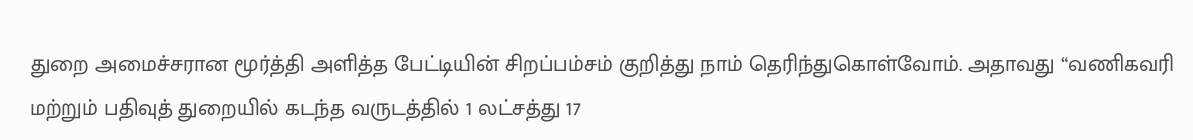துறை அமைச்சரான மூர்த்தி அளித்த பேட்டியின் சிறப்பம்சம் குறித்து நாம் தெரிந்துகொள்வோம். அதாவது “வணிகவரி மற்றும் பதிவுத் துறையில் கடந்த வருடத்தில் 1 லட்சத்து 17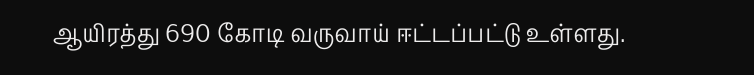ஆயிரத்து 690 கோடி வருவாய் ஈட்டப்பட்டு உள்ளது.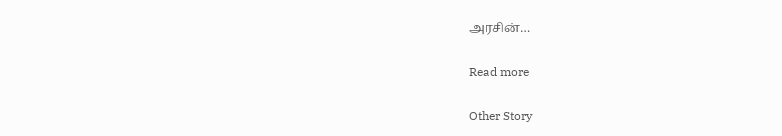அரசின்…

Read more

Other Story